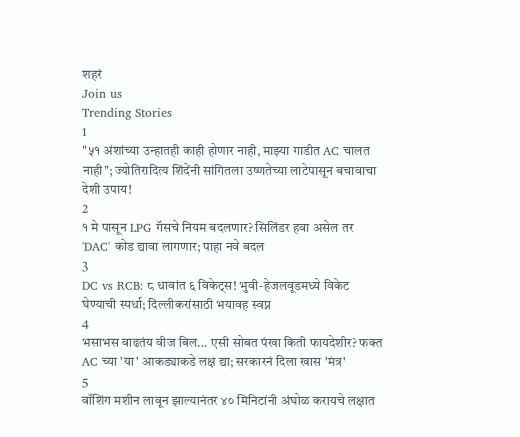शहरं
Join us
Trending Stories
1
"५१ अंशांच्या उन्हातही काही होणार नाही, माझ्या गाडीत AC चालत नाही"; ज्योतिरादित्य शिंदेंनी सांगितला उष्णतेच्या लाटेपासून बचावाचा देशी उपाय!
2
१ मे पासून LPG गॅसचे नियम बदलणार? सिलिंडर हवा असेल तर 'DAC' कोड द्यावा लागणार; पाहा नवे बदल
3
DC vs RCB: ८ धावांत ६ विकेट्स! भुवी-हेजलवूडमध्ये विकेट घेण्याची स्पर्धा; दिल्लीकरांसाठी भयावह स्वप्न
4
भसाभस वाढतंय वीज बिल... एसी सोबत पंखा किती फायदेशीर? फक्त AC च्या 'या' आकड्याकडे लक्ष द्या; सरकारनं दिला खास 'मंत्र'
5
वॉशिंग मशीन लावून झाल्यानंतर ४० मिनिटांनी अंघोळ करायचे लक्षात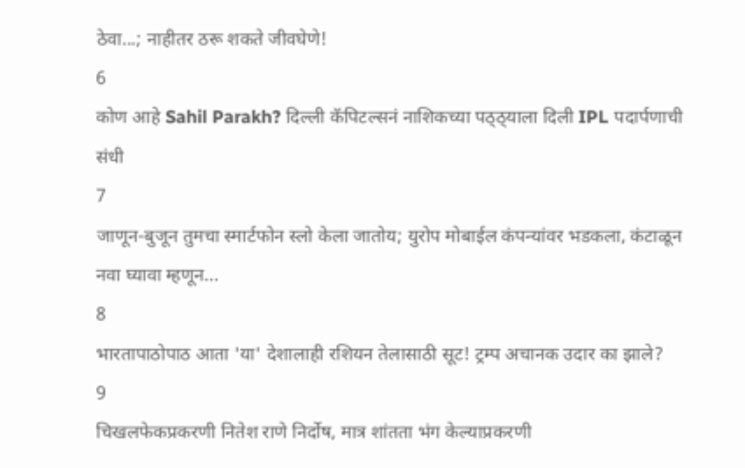ठेवा...; नाहीतर ठरू शकते जीवघेणे!
6
कोण आहे Sahil Parakh? दिल्ली कॅपिटल्सनं नाशिकच्या पठ्ठ्याला दिली IPL पदार्पणाची संधी
7
जाणून-बुजून तुमचा स्मार्टफोन स्लो केला जातोय; युरोप मोबाईल कंपन्यांवर भडकला, कंटाळून नवा घ्यावा म्हणून...
8
भारतापाठोपाठ आता 'या' देशालाही रशियन तेलासाठी सूट! ट्रम्प अचानक उदार का झाले?
9
चिखलफेकप्रकरणी नितेश राणे निर्दोष, मात्र शांतता भंग केल्याप्रकरणी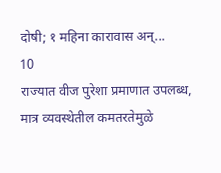दोषी; १ महिना कारावास अन्...
10
राज्यात वीज पुरेशा प्रमाणात उपलब्ध, मात्र व्यवस्थेतील कमतरतेमुळे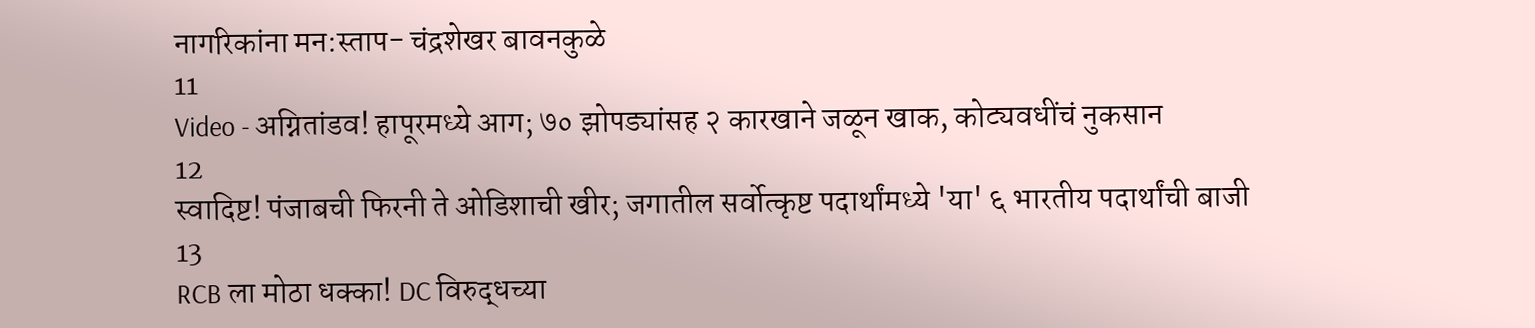नागरिकांना मन:स्ताप- चंद्रशेखर बावनकुळे
11
Video - अग्नितांडव! हापूरमध्ये आग; ७० झोपड्यांसह २ कारखाने जळून खाक, कोट्यवधींचं नुकसान
12
स्वादिष्ट! पंजाबची फिरनी ते ओडिशाची खीर; जगातील सर्वोत्कृष्ट पदार्थांमध्ये 'या' ६ भारतीय पदार्थांची बाजी
13
RCB ला मोठा धक्का! DC विरुद्धच्या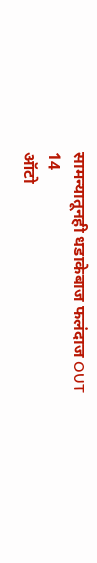सामन्यातूनही धडाकेबाज फलंदाज OUT
14
ऑटो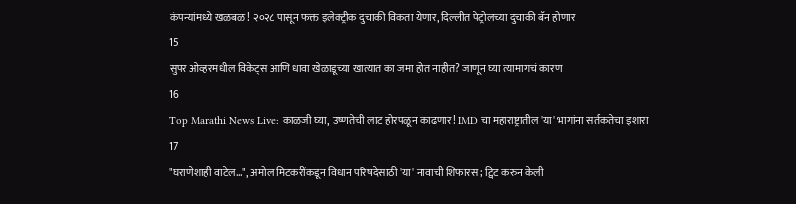कंपन्यांमध्ये खळबळ! २०२८ पासून फक्त इलेक्ट्रीक दुचाकी विकता येणार, दिल्लीत पेट्रोलच्या दुचाकी बॅन होणार
15
सुपर ओव्हरमधील विकेट्स आणि धावा खेळाडूच्या खात्यात का जमा होत नाहीत? जाणून घ्या त्यामागचं कारण
16
Top Marathi News Live: काळजी घ्या, उष्णतेची लाट होरपळून काढणार! IMD चा महाराष्ट्रातील 'या' भागांना सर्तकतेचा इशारा
17
"घराणेशाही वाटेल...", अमोल मिटकरींकडून विधान परिषदेसाठी 'या' नावाची शिफारस; ट्विट करुन केली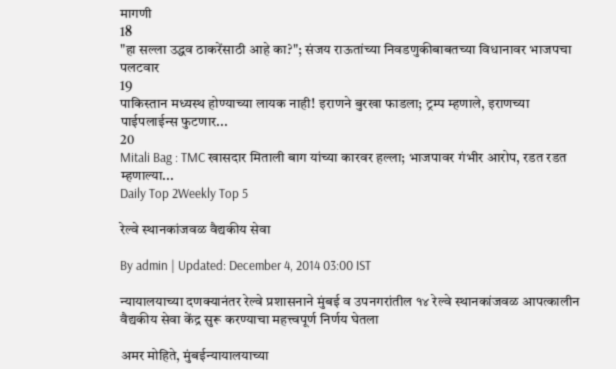मागणी
18
"हा सल्ला उद्धव ठाकरेंसाठी आहे का?"; संजय राऊतांच्या निवडणुकीबाबतच्या विधानावर भाजपचा पलटवार
19
पाकिस्तान मध्यस्थ होण्याच्या लायक नाही! इराणने बुरखा फाडला; ट्रम्प म्हणाले, इराणच्या पाईपलाईन्स फुटणार...
20
Mitali Bag : TMC खासदार मिताली बाग यांच्या कारवर हल्ला; भाजपावर गंभीर आरोप, रडत रडत म्हणाल्या...
Daily Top 2Weekly Top 5

रेल्वे स्थानकांजवळ वैद्यकीय सेवा

By admin | Updated: December 4, 2014 03:00 IST

न्यायालयाच्या दणक्यानंतर रेल्वे प्रशासनाने मुंबई व उपनगरांतील १४ रेल्वे स्थानकांजवळ आपत्कालीन वैद्यकीय सेवा केंद्र सुरू करण्याचा महत्त्वपूर्ण निर्णय घेतला

अमर मोहिते, मुंबईन्यायालयाच्या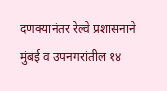दणक्यानंतर रेल्वे प्रशासनाने मुंबई व उपनगरांतील १४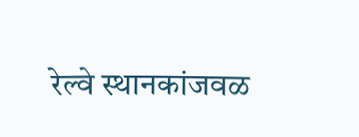रेल्वे स्थानकांजवळ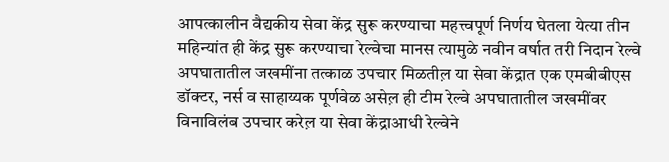आपत्कालीन वैद्यकीय सेवा केंद्र सुरू करण्याचा महत्त्वपूर्ण निर्णय घेतला येत्या तीन महिन्यांत ही केंद्र सुरू करण्याचा रेल्वेचा मानस त्यामुळे नवीन वर्षात तरी निदान रेल्वे अपघातातील जखमींना तत्काळ उपचार मिळतील़ या सेवा केंद्रात एक एमबीबीएस डॉक्टर, नर्स व साहाय्यक पूर्णवेळ असेल़ ही टीम रेल्वे अपघातातील जखमींवर विनाविलंब उपचार करेल़ या सेवा केंद्राआधी रेल्वेने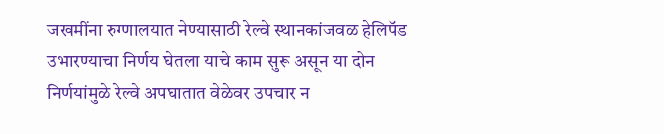जखमींना रुग्णालयात नेण्यासाठी रेल्वे स्थानकांजवळ हेलिपॅड उभारण्याचा निर्णय घेतला याचे काम सुरू असून या दोन निर्णयांमुळे रेल्वे अपघातात वेळेवर उपचार न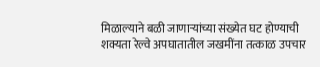मिळाल्याने बळी जाणाऱ्यांच्या संख्येत घट होण्याची शक्यता रेल्वे अपघातातील जखमींना तत्काळ उपचार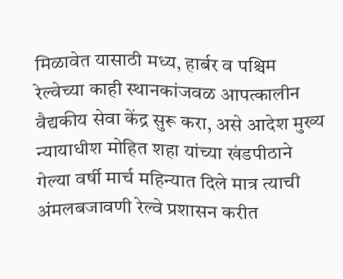मिळावेत यासाठी मध्य, हार्बर व पश्चिम रेल्वेच्या काही स्थानकांजवळ आपत्कालीन वैद्यकीय सेवा केंद्र सुरू करा, असे आदेश मुख्य न्यायाधीश मोहित शहा यांच्या खंडपीठाने गेल्या वर्षी मार्च महिन्यात दिले मात्र त्याची अंमलबजावणी रेल्वे प्रशासन करीत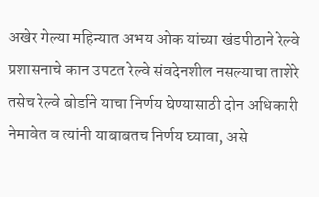अखेर गेल्या महिन्यात अभय ओक यांच्या खंडपीठाने रेल्वे प्रशासनाचे कान उपटत रेल्वे संवदेनशील नसल्याचा ताशेरे तसेच रेल्वे बोर्डाने याचा निर्णय घेण्यासाठी दोन अधिकारी नेमावेत व त्यांनी याबाबतच निर्णय घ्यावा, असे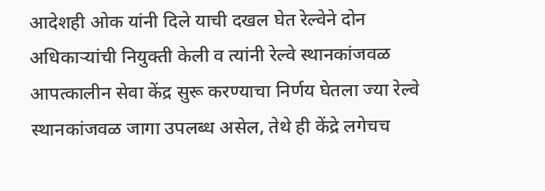आदेशही ओक यांनी दिले याची दखल घेत रेल्वेने दोन अधिकाऱ्यांची नियुक्ती केली व त्यांनी रेल्वे स्थानकांजवळ आपत्कालीन सेवा केंद्र सुरू करण्याचा निर्णय घेतला ज्या रेल्वे स्थानकांजवळ जागा उपलब्ध असेल, तेथे ही केंद्रे लगेचच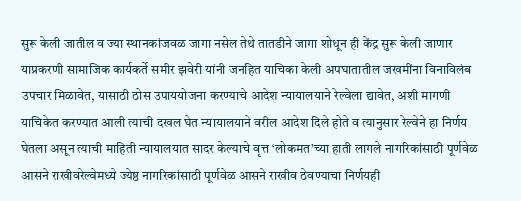सुरू केली जातील व ज्या स्थानकांजवळ जागा नसेल तेथे तातडीने जागा शोधून ही केंद्र सुरू केली जाणार याप्रकरणी सामाजिक कार्यकर्ते समीर झवेरी यांनी जनहित याचिका केली अपघातातील जखमींना विनाविलंब उपचार मिळावेत, यासाठी ठोस उपाययोजना करण्याचे आदेश न्यायालयाने रेल्वेला द्यावेत, अशी मागणी याचिकेत करण्यात आली त्याची दखल घेत न्यायालयाने वरील आदेश दिले होते व त्यानुसार रेल्वेने हा निर्णय घेतला असून त्याची माहिती न्यायालयात सादर केल्याचे वृत्त ‘लोकमत’च्या हाती लागले नागरिकांसाठी पूर्णवेळ आसने राखीवरेल्वेमध्ये ज्येष्ठ नागरिकांसाठी पूर्णवेळ आसने राखीव ठेवण्याचा निर्णयही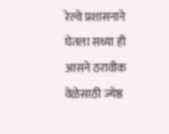रेल्वे प्रशासनाने घेतला सध्या ही आसने ठरावीक वेळेसाठी ज्येष्ठ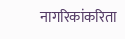नागरिकांकरिता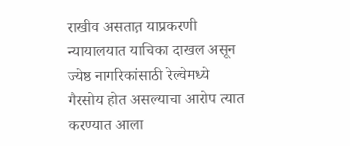राखीव असतात़ याप्रकरणी न्यायालयात याचिका दाखल असून ज्येष्ठ नागरिकांसाठी रेल्वेमध्ये गैरसोय होत असल्याचा आरोप त्यात करण्यात आला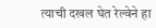त्याची दखल घेत रेल्वेने हा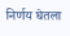निर्णय घेतला